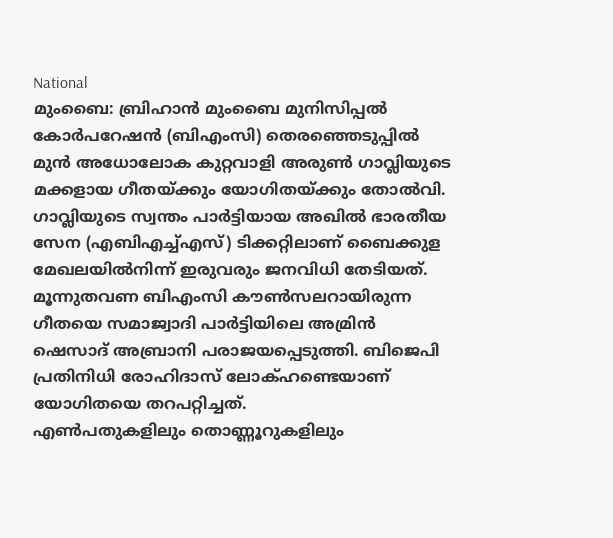National
മുംബൈ: ബ്രിഹാൻ മുംബൈ മുനിസിപ്പൽ കോർപറേഷൻ (ബിഎംസി) തെരഞ്ഞെടുപ്പിൽ മുൻ അധോലോക കുറ്റവാളി അരുൺ ഗാവ്ലിയുടെ മക്കളായ ഗീതയ്ക്കും യോഗിതയ്ക്കും തോൽവി.
ഗാവ്ലിയുടെ സ്വന്തം പാർട്ടിയായ അഖിൽ ഭാരതീയ സേന (എബിഎച്ച്എസ്) ടിക്കറ്റിലാണ് ബൈക്കുള മേഖലയിൽനിന്ന് ഇരുവരും ജനവിധി തേടിയത്. മൂന്നുതവണ ബിഎംസി കൗൺസലറായിരുന്ന ഗീതയെ സമാജ്വാദി പാർട്ടിയിലെ അമ്രിൻ ഷെസാദ് അബ്രാനി പരാജയപ്പെടുത്തി. ബിജെപി പ്രതിനിധി രോഹിദാസ് ലോക്ഹണ്ടെയാണ് യോഗിതയെ തറപറ്റിച്ചത്.
എൺപതുകളിലും തൊണ്ണൂറുകളിലും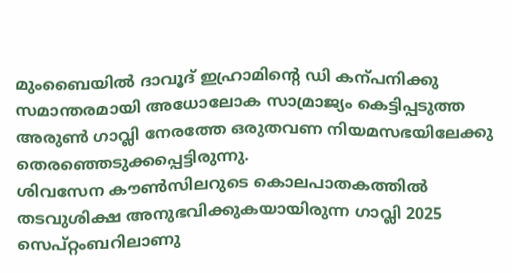മുംബൈയിൽ ദാവൂദ് ഇഹ്രാമിന്റെ ഡി കന്പനിക്കു സമാന്തരമായി അധോലോക സാമ്രാജ്യം കെട്ടിപ്പടുത്ത അരുൺ ഗാവ്ലി നേരത്തേ ഒരുതവണ നിയമസഭയിലേക്കു തെരഞ്ഞെടുക്കപ്പെട്ടിരുന്നു.
ശിവസേന കൗൺസിലറുടെ കൊലപാതകത്തിൽ തടവുശിക്ഷ അനുഭവിക്കുകയായിരുന്ന ഗാവ്ലി 2025 സെപ്റ്റംബറിലാണു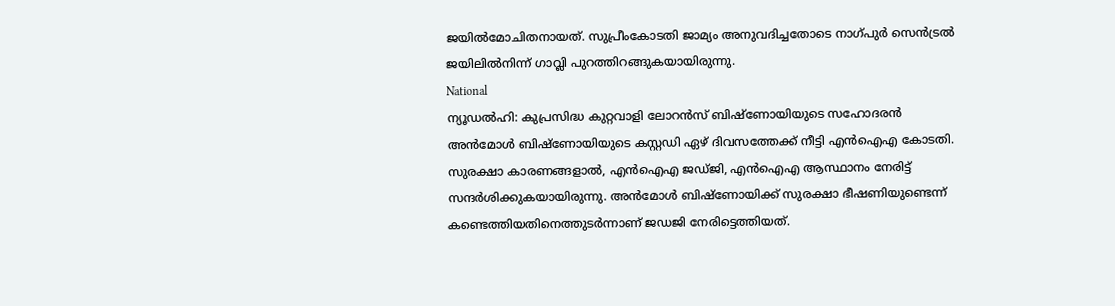ജയിൽമോചിതനായത്. സുപ്രീംകോടതി ജാമ്യം അനുവദിച്ചതോടെ നാഗ്പുർ സെൻട്രൽ ജയിലിൽനിന്ന് ഗാവ്ലി പുറത്തിറങ്ങുകയായിരുന്നു.
National
ന്യൂഡൽഹി: കുപ്രസിദ്ധ കുറ്റവാളി ലോറൻസ് ബിഷ്ണോയിയുടെ സഹോദരൻ അൻമോൾ ബിഷ്ണോയിയുടെ കസ്റ്റഡി ഏഴ് ദിവസത്തേക്ക് നീട്ടി എൻഐഎ കോടതി.
സുരക്ഷാ കാരണങ്ങളാൽ, എൻഐഎ ജഡ്ജി, എൻഐഎ ആസ്ഥാനം നേരിട്ട് സന്ദർശിക്കുകയായിരുന്നു. അൻമോൾ ബിഷ്ണോയിക്ക് സുരക്ഷാ ഭീഷണിയുണ്ടെന്ന് കണ്ടെത്തിയതിനെത്തുടർന്നാണ് ജഡജി നേരിട്ടെത്തിയത്.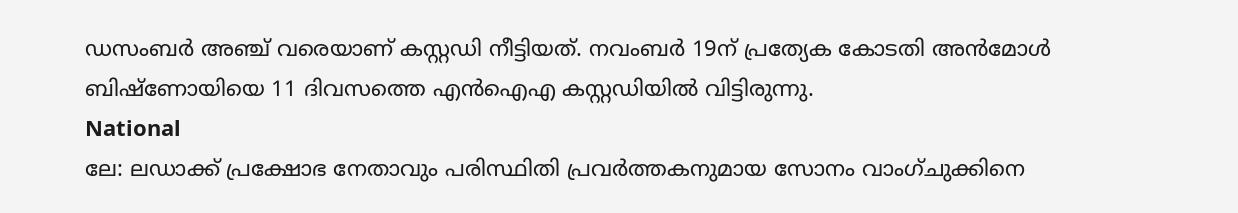ഡസംബർ അഞ്ച് വരെയാണ് കസ്റ്റഡി നീട്ടിയത്. നവംബർ 19ന് പ്രത്യേക കോടതി അൻമോൾ ബിഷ്ണോയിയെ 11 ദിവസത്തെ എൻഐഎ കസ്റ്റഡിയിൽ വിട്ടിരുന്നു.
National
ലേ: ലഡാക്ക് പ്രക്ഷോഭ നേതാവും പരിസ്ഥിതി പ്രവർത്തകനുമായ സോനം വാംഗ്ചുക്കിനെ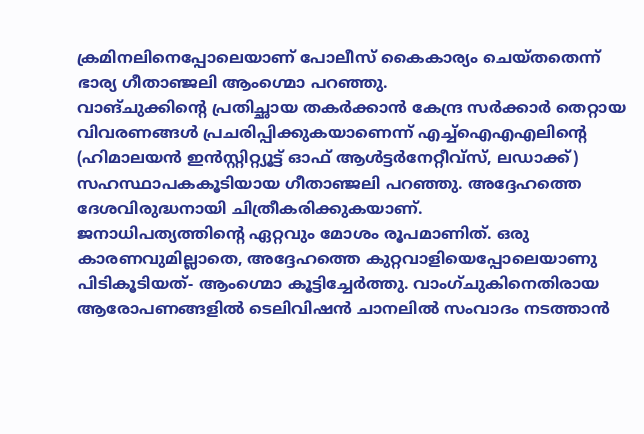ക്രമിനലിനെപ്പോലെയാണ് പോലീസ് കൈകാര്യം ചെയ്തതെന്ന് ഭാര്യ ഗീതാഞ്ജലി ആംഗ്മൊ പറഞ്ഞു.
വാങ്ചുക്കിന്റെ പ്രതിച്ഛായ തകർക്കാൻ കേന്ദ്ര സർക്കാർ തെറ്റായ വിവരണങ്ങൾ പ്രചരിപ്പിക്കുകയാണെന്ന് എച്ച്ഐഎഎലിന്റെ (ഹിമാലയൻ ഇൻസ്റ്റിറ്റ്യൂട്ട് ഓഫ് ആൾട്ടർനേറ്റീവ്സ്, ലഡാക്ക്) സഹസ്ഥാപകകൂടിയായ ഗീതാഞ്ജലി പറഞ്ഞു. അദ്ദേഹത്തെ ദേശവിരുദ്ധനായി ചിത്രീകരിക്കുകയാണ്.
ജനാധിപത്യത്തിന്റെ ഏറ്റവും മോശം രൂപമാണിത്. ഒരു കാരണവുമില്ലാതെ, അദ്ദേഹത്തെ കുറ്റവാളിയെപ്പോലെയാണു പിടികൂടിയത്- ആംഗ്മൊ കൂട്ടിച്ചേർത്തു. വാംഗ്ചുകിനെതിരായ ആരോപണങ്ങളിൽ ടെലിവിഷൻ ചാനലിൽ സംവാദം നടത്താൻ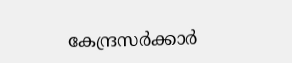കേന്ദ്രസർക്കാർ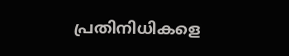പ്രതിനിധികളെ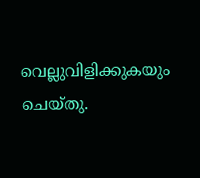വെല്ലുവിളിക്കുകയും ചെയ്തു.